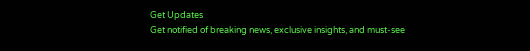Get Updates
Get notified of breaking news, exclusive insights, and must-see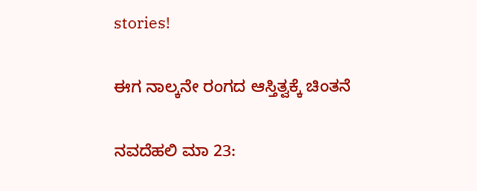stories!

ಈಗ ನಾಲ್ಕನೇ ರಂಗದ ಆಸ್ತಿತ್ವಕ್ಕೆ ಚಿಂತನೆ

ನವದೆಹಲಿ ಮಾ 23: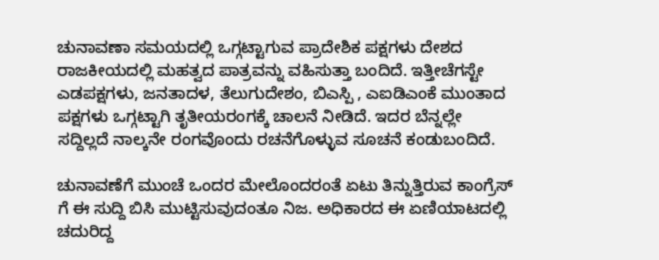ಚುನಾವಣಾ ಸಮಯದಲ್ಲಿ ಒಗ್ಗಟ್ಟಾಗುವ ಪ್ರಾದೇಶಿಕ ಪಕ್ಷಗಳು ದೇಶದ ರಾಜಕೀಯದಲ್ಲಿ ಮಹತ್ವದ ಪಾತ್ರವನ್ನು ವಹಿಸುತ್ತಾ ಬಂದಿದೆ. ಇತ್ತೀಚೆಗಸ್ಟೇ ಎಡಪಕ್ಷಗಳು, ಜನತಾದಳ, ತೆಲುಗುದೇಶಂ, ಬಿಎಸ್ಪಿ , ಎಐಡಿಎಂಕೆ ಮುಂತಾದ ಪಕ್ಷಗಳು ಒಗ್ಗಟ್ಟಾಗಿ ತೃತೀಯರಂಗಕ್ಕೆ ಚಾಲನೆ ನೀಡಿದೆ. ಇದರ ಬೆನ್ನಲ್ಲೇ ಸದ್ದಿಲ್ಲದೆ ನಾಲ್ಕನೇ ರಂಗವೊಂದು ರಚನೆಗೊಳ್ಳುವ ಸೂಚನೆ ಕಂಡುಬಂದಿದೆ.

ಚುನಾವಣೆಗೆ ಮುಂಚೆ ಒಂದರ ಮೇಲೊಂದರಂತೆ ಏಟು ತಿನ್ನುತ್ತಿರುವ ಕಾಂಗ್ರೆಸ್ ಗೆ ಈ ಸುದ್ದಿ ಬಿಸಿ ಮುಟ್ಟಿಸುವುದಂತೂ ನಿಜ. ಅಧಿಕಾರದ ಈ ಏಣಿಯಾಟದಲ್ಲಿ ಚದುರಿದ್ದ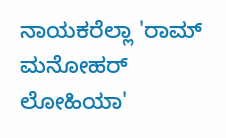ನಾಯಕರೆಲ್ಲಾ 'ರಾಮ್ ಮನೋಹರ್ ಲೋಹಿಯಾ'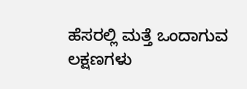ಹೆಸರಲ್ಲಿ ಮತ್ತೆ ಒಂದಾಗುವ ಲಕ್ಷಣಗಳು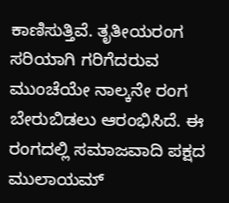ಕಾಣಿಸುತ್ತಿವೆ. ತೃತೀಯರಂಗ ಸರಿಯಾಗಿ ಗರಿಗೆದರುವ ಮುಂಚೆಯೇ ನಾಲ್ಕನೇ ರಂಗ ಬೇರುಬಿಡಲು ಆರಂಭಿಸಿದೆ. ಈ ರಂಗದಲ್ಲಿ ಸಮಾಜವಾದಿ ಪಕ್ಷದ ಮುಲಾಯಮ್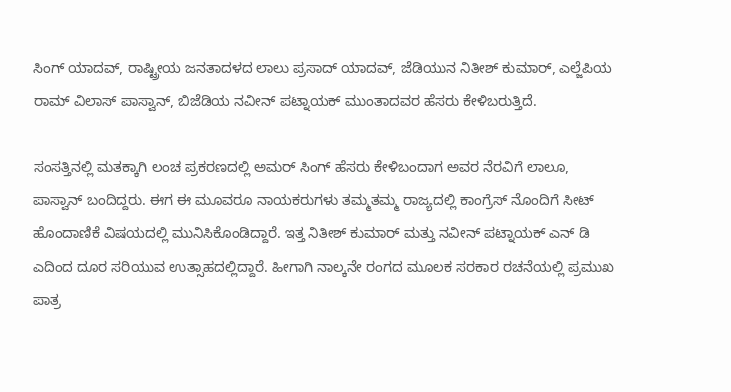ಸಿಂಗ್ ಯಾದವ್, ರಾಷ್ಟ್ರೀಯ ಜನತಾದಳದ ಲಾಲು ಪ್ರಸಾದ್ ಯಾದವ್, ಜೆಡಿಯುನ ನಿತೀಶ್ ಕುಮಾರ್, ಎಲ್ಜೆಪಿಯ ರಾಮ್ ವಿಲಾಸ್ ಪಾಸ್ವಾನ್, ಬಿಜೆಡಿಯ ನವೀನ್ ಪಟ್ನಾಯಕ್ ಮುಂತಾದವರ ಹೆಸರು ಕೇಳಿಬರುತ್ತಿದೆ.

ಸಂಸತ್ತಿನಲ್ಲಿ ಮತಕ್ಕಾಗಿ ಲಂಚ ಪ್ರಕರಣದಲ್ಲಿ ಅಮರ್ ಸಿಂಗ್ ಹೆಸರು ಕೇಳಿಬಂದಾಗ ಅವರ ನೆರವಿಗೆ ಲಾಲೂ, ಪಾಸ್ವಾನ್ ಬಂದಿದ್ದರು. ಈಗ ಈ ಮೂವರೂ ನಾಯಕರುಗಳು ತಮ್ಮತಮ್ಮ ರಾಜ್ಯದಲ್ಲಿ ಕಾಂಗ್ರೆಸ್ ನೊಂದಿಗೆ ಸೀಟ್ ಹೊಂದಾಣಿಕೆ ವಿಷಯದಲ್ಲಿ ಮುನಿಸಿಕೊಂಡಿದ್ದಾರೆ. ಇತ್ತ ನಿತೀಶ್ ಕುಮಾರ್ ಮತ್ತು ನವೀನ್ ಪಟ್ನಾಯಕ್ ಎನ್ ಡಿ ಎದಿಂದ ದೂರ ಸರಿಯುವ ಉತ್ಸಾಹದಲ್ಲಿದ್ದಾರೆ. ಹೀಗಾಗಿ ನಾಲ್ಕನೇ ರಂಗದ ಮೂಲಕ ಸರಕಾರ ರಚನೆಯಲ್ಲಿ ಪ್ರಮುಖ ಪಾತ್ರ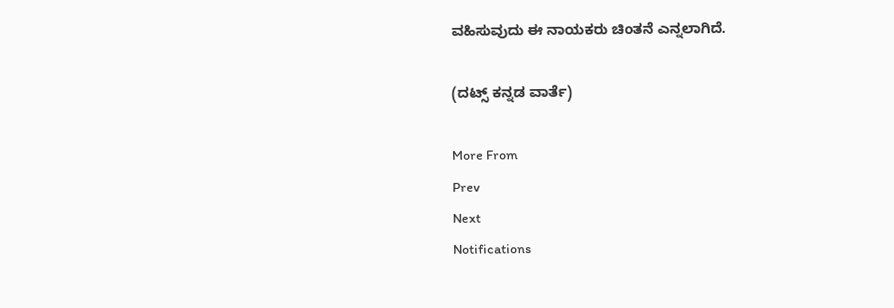ವಹಿಸುವುದು ಈ ನಾಯಕರು ಚಿಂತನೆ ಎನ್ನಲಾಗಿದೆ.

(ದಟ್ಸ್ ಕನ್ನಡ ವಾರ್ತೆ)

More From
Prev
Next
Notifications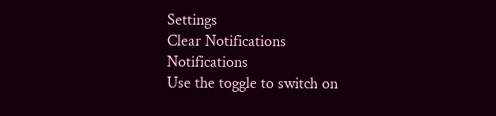Settings
Clear Notifications
Notifications
Use the toggle to switch on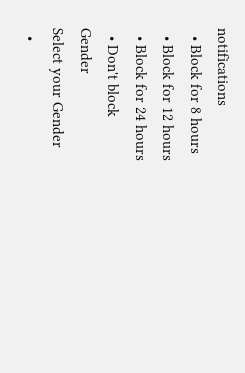notifications
  • Block for 8 hours
  • Block for 12 hours
  • Block for 24 hours
  • Don't block
Gender
Select your Gender
  •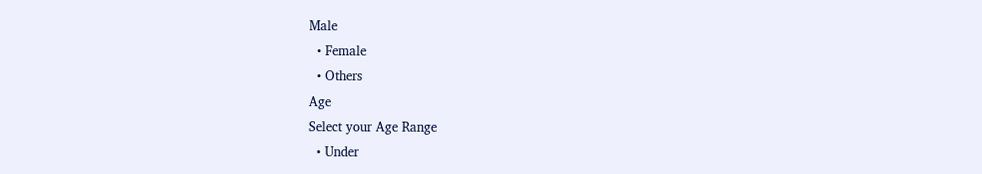Male
  • Female
  • Others
Age
Select your Age Range
  • Under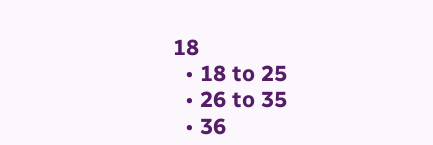18
  • 18 to 25
  • 26 to 35
  • 36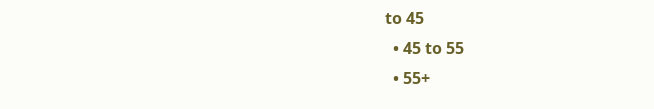to 45
  • 45 to 55
  • 55+